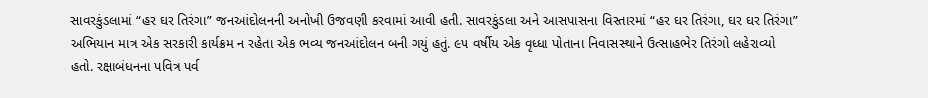સાવરકુંડલામાં “હર ઘર તિરંગા” જનઆંદોલનની અનોખી ઉજવણી કરવામાં આવી હતી. સાવરકુંડલા અને આસપાસના વિસ્તારમાં “હર ઘર તિરંગા, ઘર ઘર તિરંગા” અભિયાન માત્ર એક સરકારી કાર્યક્રમ ન રહેતા એક ભવ્ય જનઆંદોલન બની ગયું હતું. ૯૫ વર્ષીય એક વૃધ્ધા પોતાના નિવાસસ્થાને ઉત્સાહભેર તિરંગો લહેરાવ્યો હતો. રક્ષાબંધનના પવિત્ર પર્વ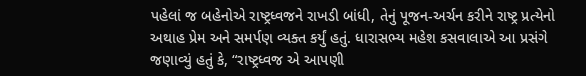પહેલાં જ બહેનોએ રાષ્ટ્રધ્વજને રાખડી બાંધી, તેનું પૂજન-અર્ચન કરીને રાષ્ટ્ર પ્રત્યેનો અથાહ પ્રેમ અને સમર્પણ વ્યક્ત કર્યું હતું. ધારાસભ્ય મહેશ કસવાલાએ આ પ્રસંગે જણાવ્યું હતું કે, “રાષ્ટ્રધ્વજ એ આપણી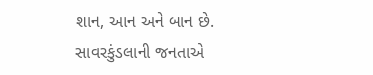શાન, આન અને બાન છે. સાવરકુંડલાની જનતાએ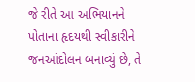જે રીતે આ અભિયાનને પોતાના હૃદયથી સ્વીકારીને જનઆંદોલન બનાવ્યું છે, તે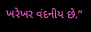ખરેખર વંદનીય છે.”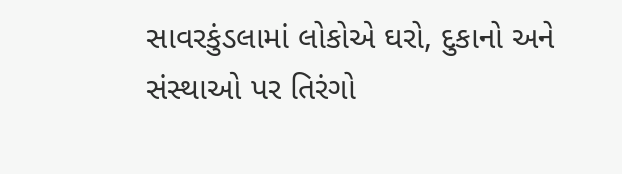સાવરકુંડલામાં લોકોએ ઘરો, દુકાનો અને સંસ્થાઓ પર તિરંગો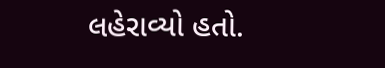લહેરાવ્યો હતો.